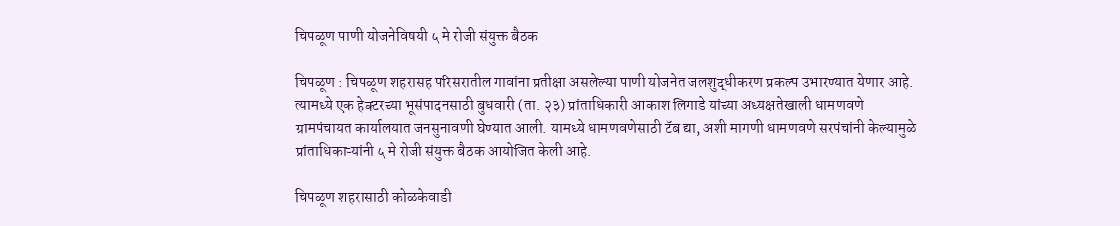चिपळूण पाणी योजनेविषयी ५ मे रोजी संयुक्त बैठक

चिपळूण : चिपळूण शहरासह परिसरातील गावांना प्रतीक्षा असलेल्या पाणी योजनेत जलशुद्धीकरण प्रकल्प उभारण्यात येणार आहे. त्यामध्ये एक हेक्टरच्या भूसंपादनसाठी बुधवारी (ता. २३) प्रांताधिकारी आकाश लिगाडे यांच्या अध्यक्षतेखाली धामणवणे ग्रामपंचायत कार्यालयात जनसुनावणी घेण्यात आली. यामध्ये धामणवणेसाठी टॅब द्या, अशी मागणी धामणवणे सरपंचांनी केल्यामुळे प्रांताधिकाऱ्यांनी ५ मे रोजी संयुक्त बैठक आयोजित केली आहे.

चिपळूण शहरासाठी कोळकेवाडी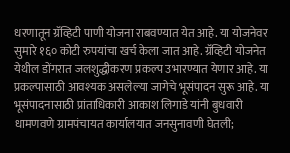धरणातून ग्रॅव्हिटी पाणी योजना राबवण्यात येत आहे. या योजनेवर सुमारे १६० कोटी रुपयांचा खर्च केला जात आहे. ग्रॅव्हिटी योजनेत येथील डोंगरात जलशुद्धीकरण प्रकल्प उभारण्यात येणार आहे. या प्रकल्पासाठी आवश्यक असलेल्या जागेचे भूसंपादन सुरू आहे. या भूसंपादनासाठी प्रांताधिकारी आकाश लिगाडे यांनी बुधवारी धामणवणे ग्रामपंचायत कार्यालयात जनसुनावणी घेतली;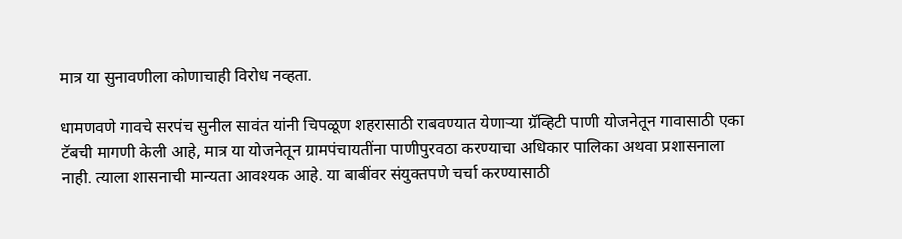मात्र या सुनावणीला कोणाचाही विरोध नव्हता.

धामणवणे गावचे सरपंच सुनील सावंत यांनी चिपळूण शहरासाठी राबवण्यात येणाऱ्या ग्रॅव्हिटी पाणी योजनेतून गावासाठी एका टॅबची मागणी केली आहे, मात्र या योजनेतून ग्रामपंचायतींना पाणीपुरवठा करण्याचा अधिकार पालिका अथवा प्रशासनाला नाही. त्याला शासनाची मान्यता आवश्यक आहे. या बाबींवर संयुक्तपणे चर्चा करण्यासाठी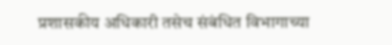प्रशासकीय अधिकारी तसेच संबंधित विभागाच्या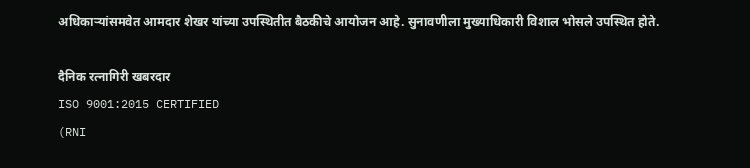अधिकाऱ्यांसमवेत आमदार शेखर यांच्या उपस्थितीत बैठकीचे आयोजन आहे. सुनावणीला मुख्याधिकारी विशाल भोसले उपस्थित होते.

दैनिक रत्नागिरी खबरदार
ISO 9001:2015 CERTIFIED
(RNI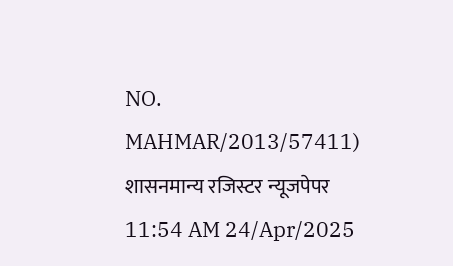NO. MAHMAR/2013/57411)
शासनमान्य रजिस्टर न्यूजपेपर
11:54 AM 24/Apr/2025